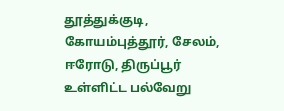தூத்துக்குடி, கோயம்புத்தூர், சேலம், ஈரோடு, திருப்பூர் உள்ளிட்ட பல்வேறு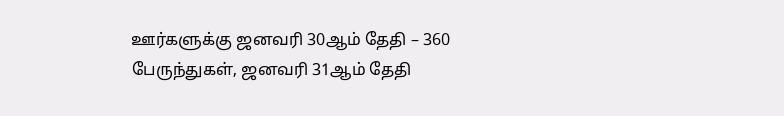ஊர்களுக்கு ஜனவரி 30ஆம் தேதி – 360 பேருந்துகள், ஜனவரி 31ஆம் தேதி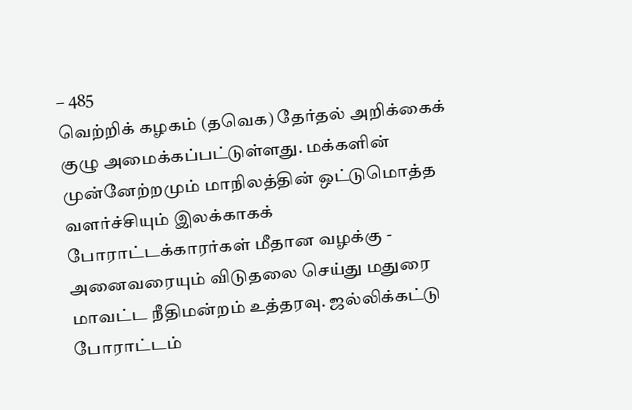– 485
வெற்றிக் கழகம் (தவெக) தேர்தல் அறிக்கைக் குழு அமைக்கப்பட்டுள்ளது. மக்களின் முன்னேற்றமும் மாநிலத்தின் ஒட்டுமொத்த வளர்ச்சியும் இலக்காகக்
போராட்டக்காரர்கள் மீதான வழக்கு - அனைவரையும் விடுதலை செய்து மதுரை மாவட்ட நீதிமன்றம் உத்தரவு. ஜல்லிக்கட்டு போராட்டம்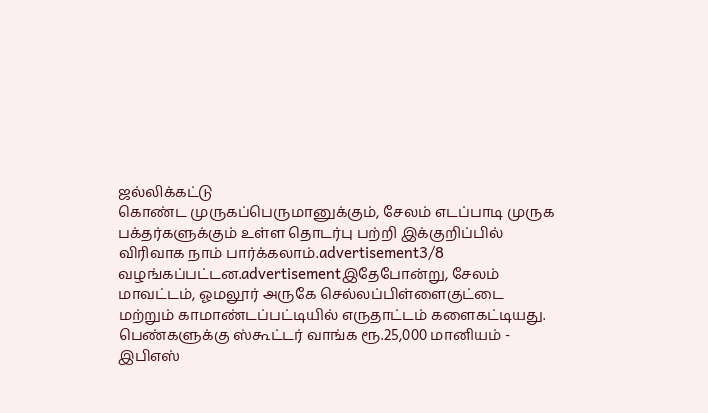ஜல்லிக்கட்டு
கொண்ட முருகப்பெருமானுக்கும், சேலம் எடப்பாடி முருக பக்தர்களுக்கும் உள்ள தொடர்பு பற்றி இக்குறிப்பில் விரிவாக நாம் பார்க்கலாம்.advertisement3/8
வழங்கப்பட்டன.advertisementஇதேபோன்று, சேலம் மாவட்டம், ஓமலூர் அருகே செல்லப்பிள்ளைகுட்டை மற்றும் காமாண்டப்பட்டியில் எருதாட்டம் களைகட்டியது.
பெண்களுக்கு ஸ்கூட்டர் வாங்க ரூ.25,000 மானியம் - இபிஎஸ்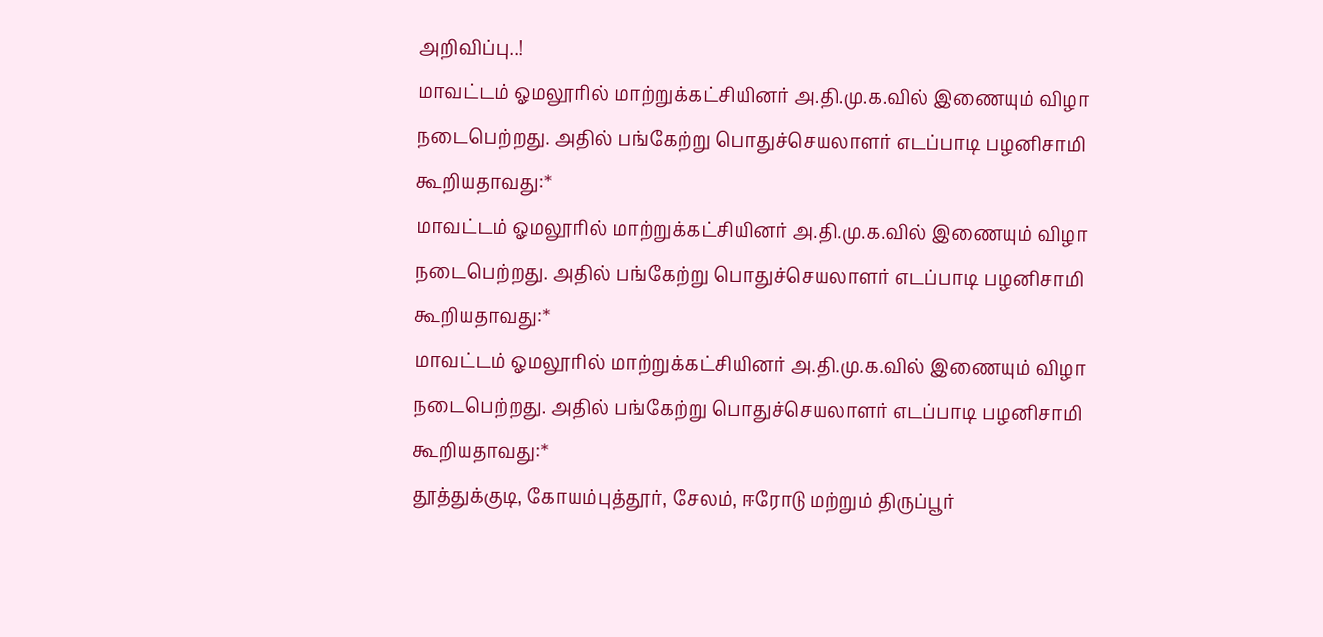அறிவிப்பு..!
மாவட்டம் ஓமலூரில் மாற்றுக்கட்சியினர் அ.தி.மு.க.வில் இணையும் விழா நடைபெற்றது. அதில் பங்கேற்று பொதுச்செயலாளர் எடப்பாடி பழனிசாமி கூறியதாவது:*
மாவட்டம் ஓமலூரில் மாற்றுக்கட்சியினர் அ.தி.மு.க.வில் இணையும் விழா நடைபெற்றது. அதில் பங்கேற்று பொதுச்செயலாளர் எடப்பாடி பழனிசாமி கூறியதாவது:*
மாவட்டம் ஓமலூரில் மாற்றுக்கட்சியினர் அ.தி.மு.க.வில் இணையும் விழா நடைபெற்றது. அதில் பங்கேற்று பொதுச்செயலாளர் எடப்பாடி பழனிசாமி கூறியதாவது:*
தூத்துக்குடி, கோயம்புத்தூர், சேலம், ஈரோடு மற்றும் திருப்பூர்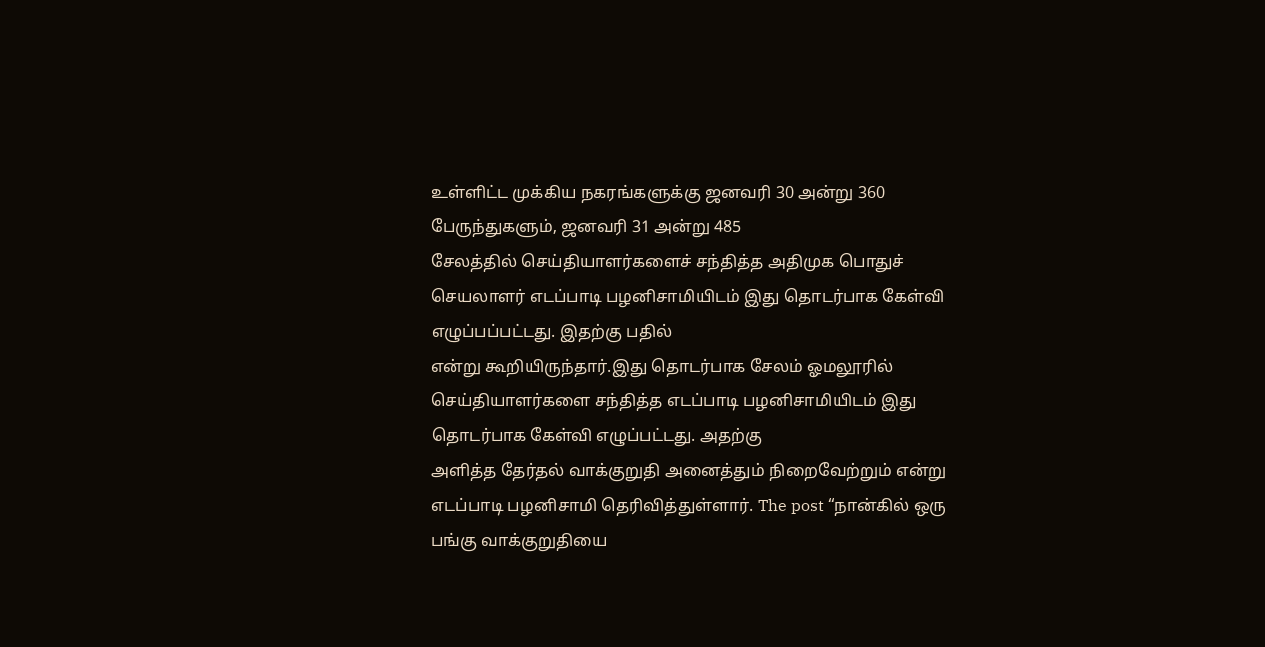உள்ளிட்ட முக்கிய நகரங்களுக்கு ஜனவரி 30 அன்று 360 பேருந்துகளும், ஜனவரி 31 அன்று 485
சேலத்தில் செய்தியாளர்களைச் சந்தித்த அதிமுக பொதுச் செயலாளர் எடப்பாடி பழனிசாமியிடம் இது தொடர்பாக கேள்வி எழுப்பப்பட்டது. இதற்கு பதில்
என்று கூறியிருந்தார்.இது தொடர்பாக சேலம் ஓமலூரில் செய்தியாளர்களை சந்தித்த எடப்பாடி பழனிசாமியிடம் இது தொடர்பாக கேள்வி எழுப்பட்டது. அதற்கு
அளித்த தேர்தல் வாக்குறுதி அனைத்தும் நிறைவேற்றும் என்று எடப்பாடி பழனிசாமி தெரிவித்துள்ளார். The post “நான்கில் ஒரு பங்கு வாக்குறுதியை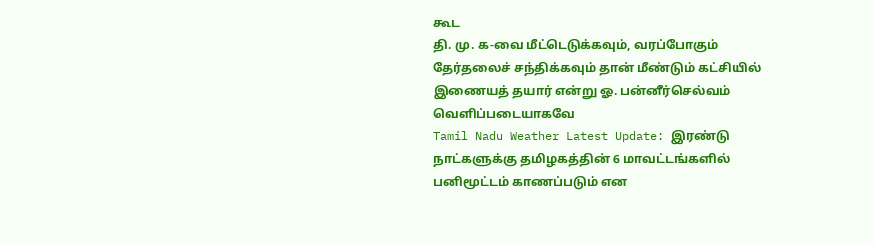கூட
தி. மு. க-வை மீட்டெடுக்கவும், வரப்போகும் தேர்தலைச் சந்திக்கவும் தான் மீண்டும் கட்சியில் இணையத் தயார் என்று ஓ. பன்னீர்செல்வம் வெளிப்படையாகவே
Tamil Nadu Weather Latest Update: இரண்டு நாட்களுக்கு தமிழகத்தின் 6 மாவட்டங்களில் பனிமூட்டம் காணப்படும் என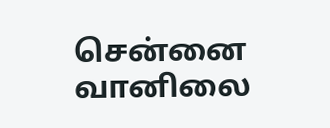சென்னை வானிலை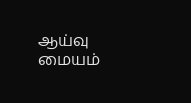ஆய்வு மையம்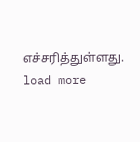எச்சரித்துள்ளது.
load more